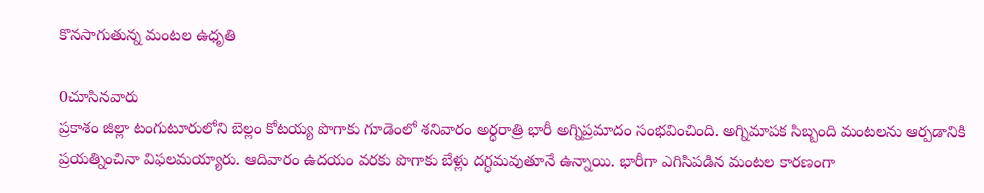కొనసాగుతున్న మంటల ఉధృతి

0చూసినవారు
ప్రకాశం జిల్లా టంగుటూరులోని బెల్లం కోటయ్య పొగాకు గూడెంలో శనివారం అర్ధరాత్రి భారీ అగ్నిప్రమాదం సంభవించింది. అగ్నిమాపక సిబ్బంది మంటలను ఆర్పడానికి ప్రయత్నించినా విఫలమయ్యారు. ఆదివారం ఉదయం వరకు పొగాకు బేళ్లు దగ్ధమవుతూనే ఉన్నాయి. భారీగా ఎగిసిపడిన మంటల కారణంగా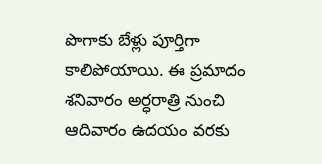పొగాకు బేళ్లు పూర్తిగా కాలిపోయాయి. ఈ ప్రమాదం శనివారం అర్ధరాత్రి నుంచి ఆదివారం ఉదయం వరకు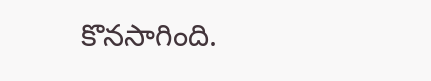కొనసాగింది.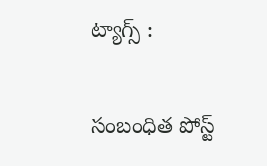ట్యాగ్స్ :

సంబంధిత పోస్ట్